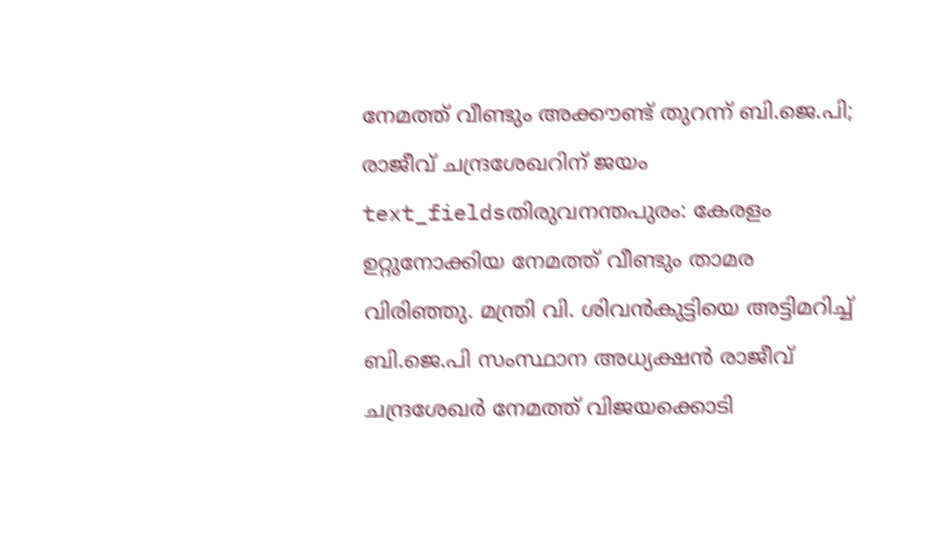നേമത്ത് വീണ്ടും അക്കൗണ്ട് തുറന്ന് ബി.ജെ.പി; രാജീവ് ചന്ദ്രശേഖറിന് ജയം
text_fieldsതിരുവനന്തപുരം: കേരളം ഉറ്റുനോക്കിയ നേമത്ത് വീണ്ടും താമര വിരിഞ്ഞു. മന്ത്രി വി. ശിവൻകുട്ടിയെ അട്ടിമറിച്ച് ബി.ജെ.പി സംസ്ഥാന അധ്യക്ഷൻ രാജീവ് ചന്ദ്രശേഖർ നേമത്ത് വിജയക്കൊടി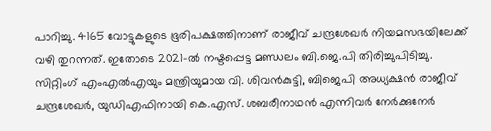പാറിച്ചു. 4165 വോട്ടുകളുടെ ഭൂരിപക്ഷത്തിനാണ് രാജീവ് ചന്ദ്രശേഖർ നിയമസഭയിലേക്ക് വഴി തുറന്നത്. ഇതോടെ 2021-ൽ നഷ്ടപ്പെട്ട മണ്ഡലം ബി.ജെ.പി തിരിച്ചുപിടിച്ചു.
സിറ്റിംഗ് എംഎൽഎയും മന്ത്രിയുമായ വി. ശിവൻകുട്ടി, ബിജെപി അധ്യക്ഷൻ രാജീവ് ചന്ദ്രശേഖർ, യുഡിഎഫിനായി കെ.എസ്. ശബരീനാഥൻ എന്നിവർ നേർക്കുനേർ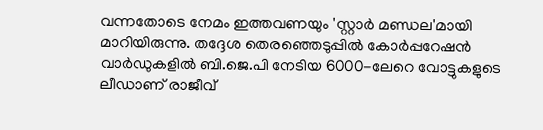വന്നതോടെ നേമം ഇത്തവണയും 'സ്റ്റാർ മണ്ഡല'മായി മാറിയിരുന്നു. തദ്ദേശ തെരഞ്ഞെടുപ്പിൽ കോർപ്പറേഷൻ വാർഡുകളിൽ ബി.ജെ.പി നേടിയ 6000-ലേറെ വോട്ടുകളുടെ ലീഡാണ് രാജീവ്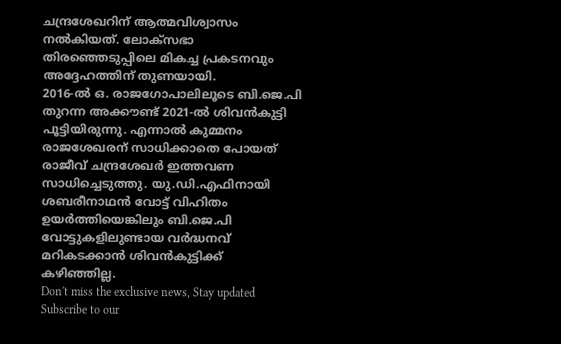ചന്ദ്രശേഖറിന് ആത്മവിശ്വാസം നൽകിയത്. ലോക്സഭാ തിരഞ്ഞെടുപ്പിലെ മികച്ച പ്രകടനവും അദ്ദേഹത്തിന് തുണയായി.
2016-ൽ ഒ. രാജഗോപാലിലൂടെ ബി.ജെ.പി തുറന്ന അക്കൗണ്ട് 2021-ൽ ശിവൻകുട്ടി പൂട്ടിയിരുന്നു. എന്നാൽ കുമ്മനം രാജശേഖരന് സാധിക്കാതെ പോയത് രാജീവ് ചന്ദ്രശേഖർ ഇത്തവണ സാധിച്ചെടുത്തു. യു.ഡി.എഫിനായി ശബരീനാഥൻ വോട്ട് വിഹിതം ഉയർത്തിയെങ്കിലും ബി.ജെ.പി വോട്ടുകളിലുണ്ടായ വർദ്ധനവ് മറികടക്കാൻ ശിവൻകുട്ടിക്ക് കഴിഞ്ഞില്ല.
Don't miss the exclusive news, Stay updated
Subscribe to our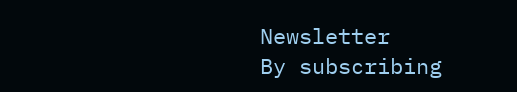Newsletter
By subscribing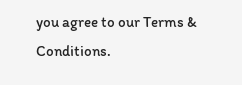you agree to our Terms & Conditions.